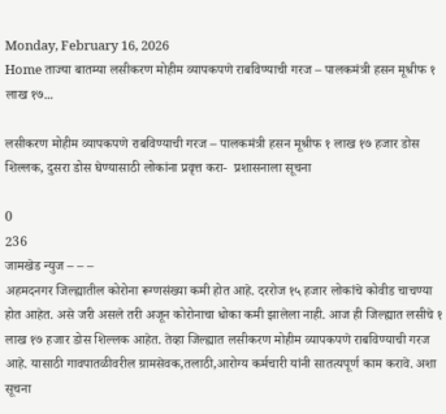Monday, February 16, 2026
Home ताज्या बातम्या लसीकरण मोहीम व्यापकपणे राबविण्याची गरज – पालकमंत्री हसन मूश्रीफ १ लाख १७...

लसीकरण मोहीम व्यापकपणे राबविण्याची गरज – पालकमंत्री हसन मूश्रीफ १ लाख १७ हजार डोस शिल्लक, दुसरा डोस घेण्यासाठी लोकांना प्रवृत्त करा-  प्रशासनाला सूचना

0
236
जामखेड न्युज – – –
अहमदनगर जिल्ह्यातील कोरोना रूग्णसंख्या कमी होत आहे. दररोज १५ हजार लोकांचे कोवीड चाचण्या  होत आहेत. असे जरी असले तरी अजून कोरोनाचा धोका कमी झालेला नाही. आज ही जिल्ह्यात लसीचे १ लाख १७ हजार डोस शिल्लक आहेत. तेव्हा जिल्ह्यात लसीकरण मोहीम व्यापकपणे राबविण्याची गरज आहे. यासाठी गावपातळीवरील ग्रामसेवक,तलाठी,आरोग्य कर्मचारी यांनी सातत्यपूर्ण काम करावे. अशा सूचना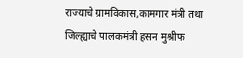राज्याचे ग्रामविकास,कामगार मंत्री तथा जिल्ह्याचे पालकमंत्री हसन मुश्रीफ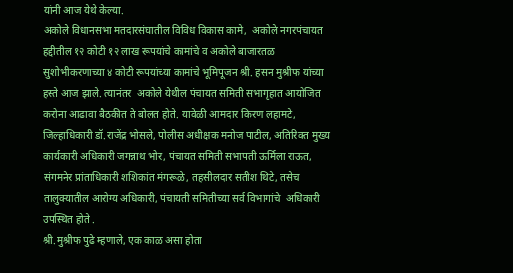यांनी आज येथे केल्या.
अकोले विधानसभा मतदारसंघातील विविध विकास कामे,  अकोले नगरपंचायत हद्दीतील १२ कोटी १२ लाख रूपयांचे कामांचे व अकोले बाजारतळ  सुशोभीकरणाच्या ४ कोटी रूपयांच्या कामांचे भूमिपूजन श्री. हसन मुश्रीफ यांच्या हस्ते आज झाले‌. त्यानंतर  अकोले येथील पंचायत समिती सभागृहात आयोजित करोना आढावा बैठकीत ते बोलत होते. यावेळी आमदार किरण लहामटे,  जिल्हाधिकारी डॉ.राजेंद्र भोसले, पोलीस अधीक्षक मनोज पाटील, अतिरिक्त मुख्य कार्यकारी अधिकारी जगन्नाथ भोर, पंचायत समिती सभापती ऊर्मिला राऊत, संगमनेर प्रांताधिकारी शशिकांत मंगरूळे, तहसीलदार सतीश थिटे, तसेच तालुक्यातील आरोग्य अधिकारी, पंचायती समितीच्या सर्व विभागांचे  अधिकारी उपस्थित होते .
श्री.मुश्रीफ पुढे म्हणाले, एक काळ असा होता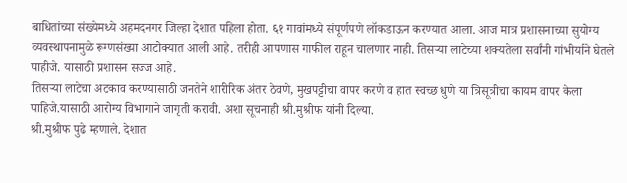बाधितांच्या संख्येमध्ये अहमदनगर जिल्हा देशात पहिला होता. ६१ गावांमध्ये संपूर्णपणे लॉकडाऊन करण्यात आला. आज मात्र प्रशासनाच्या सुयोग्य व्यवस्थापनामुळे रूग्णसंख्या आटोक्यात आली आहे. तरीही आपणास गाफील राहून चालणार नाही. तिसऱ्या लाटेच्या शक्यतेला सर्वांनी गांभीर्याने घेतले पाहीजे. यासाठी प्रशासन सज्ज आहे.
तिसऱ्या लाटेचा अटकाव करण्यासाठी जनतेने शारीरिक अंतर ठेवणे, मुखपट्टीचा वापर करणे व हात स्वच्छ धुणे या त्रिसूत्रीचा कायम वापर केला पाहिजे.यासाठी आरोग्य विभागाने जागृती करावी. अशा सूचनाही श्री.मुश्रीफ यांनी दिल्या.
श्री‌.मुश्रीफ पुढे म्हणाले. देशात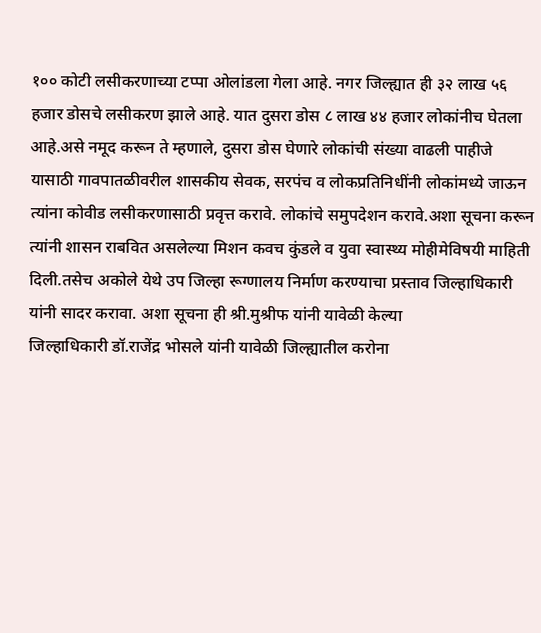१०० कोटी लसीकरणाच्या टप्पा ओलांडला गेला आहे. नगर जिल्ह्यात ही ३२ लाख ५६ हजार डोसचे लसीकरण झाले आहे. यात दुसरा डोस ८ लाख ४४ हजार लोकांनीच घेतला आहे.असे नमूद करून ते म्हणाले, दुसरा डोस घेणारे लोकांची संख्या वाढली पाहीजे यासाठी गावपातळीवरील शासकीय सेवक, सरपंच व लोकप्रतिनिधींनी लोकांमध्ये जाऊन त्यांना कोवीड लसीकरणासाठी प्रवृत्त करावे. लोकांचे समुपदेशन करावे.अशा सूचना करून त्यांनी शासन राबवित असलेल्या मिशन कवच कुंडले व युवा स्वास्थ्य मोहीमेविषयी माहिती दिली.तसेच अकोले येथे उप जिल्हा रूग्णालय निर्माण करण्याचा प्रस्ताव जिल्हाधिकारी यांनी सादर करावा. अशा सूचना ही श्री.मुश्रीफ यांनी यावेळी केल्या
जिल्हाधिकारी डॉ.राजेंद्र भोसले यांनी यावेळी जिल्ह्यातील करोना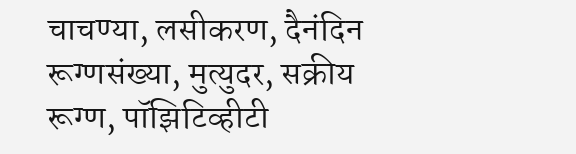चाचण्या, लसीकरण, दैनंदिन रूग्णसंख्या, मुत्युदर, सक्रीय रूग्ण, पॉझिटिव्हीटी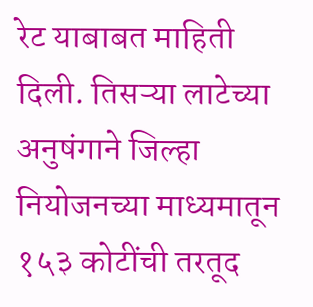रेट याबाबत माहिती दिली. तिसऱ्या लाटेच्या अनुषंगाने जिल्हा नियोजनच्या माध्यमातून १५३ कोटींची तरतूद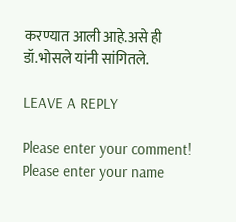करण्यात आली आहे.असे ही डॉ.भोसले यांनी सांगितले.

LEAVE A REPLY

Please enter your comment!
Please enter your name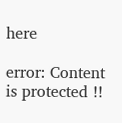here

error: Content is protected !!